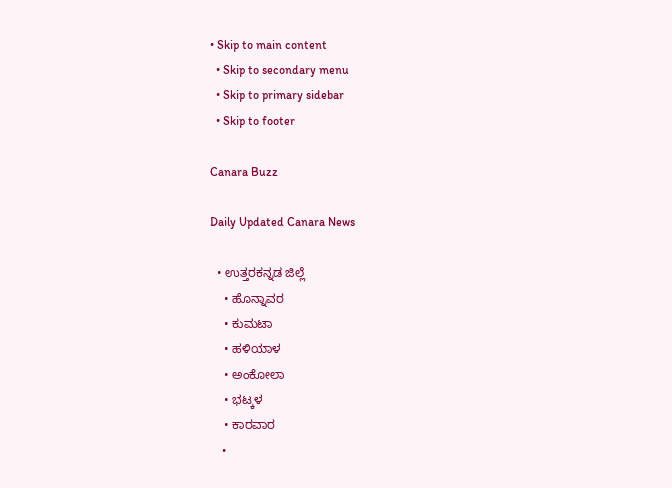• Skip to main content
  • Skip to secondary menu
  • Skip to primary sidebar
  • Skip to footer

Canara Buzz

Daily Updated Canara News

  • ಉತ್ತರಕನ್ನಡ ಜಿಲ್ಲೆ
    • ಹೊನ್ನಾವರ
    • ಕುಮಟಾ
    • ಹಳಿಯಾಳ
    • ಅಂಕೋಲಾ
    • ಭಟ್ಕಳ
    • ಕಾರವಾರ
    •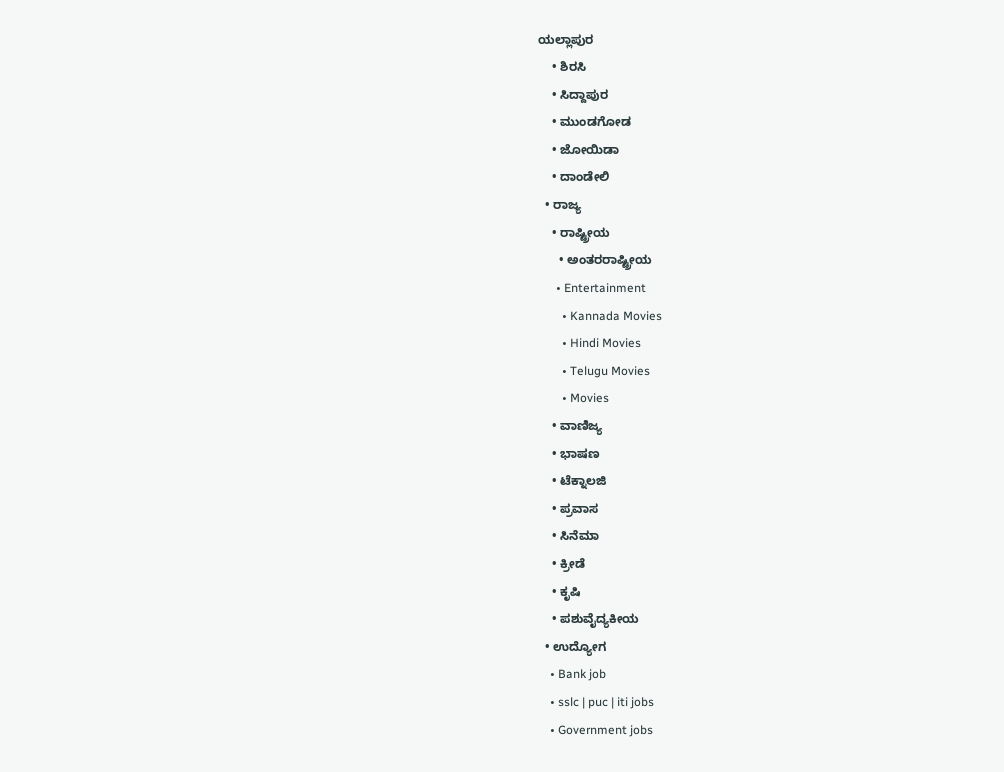ಯಲ್ಲಾಪುರ
    • ಶಿರಸಿ
    • ಸಿದ್ದಾಪುರ
    • ಮುಂಡಗೋಡ
    • ಜೋಯಿಡಾ
    • ದಾಂಡೇಲಿ
  • ರಾಜ್ಯ
    • ರಾಷ್ಟ್ರೀಯ
      • ಅಂತರರಾಷ್ಟ್ರೀಯ
      • Entertainment
        • Kannada Movies
        • Hindi Movies
        • Telugu Movies
        • Movies
    • ವಾಣಿಜ್ಯ
    • ಭಾಷಣ
    • ಟೆಕ್ನಾಲಜಿ
    • ಪ್ರವಾಸ
    • ಸಿನೆಮಾ
    • ಕ್ರೀಡೆ
    • ಕೃಷಿ
    • ಪಶುವೈದ್ಯಕೀಯ
  • ಉದ್ಯೋಗ
    • Bank job
    • sslc | puc | iti jobs
    • Government jobs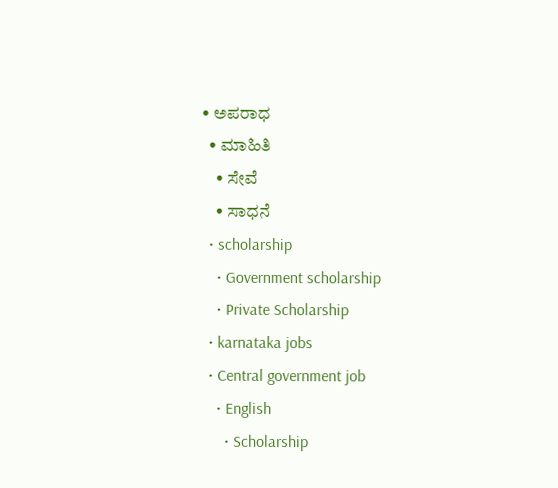• ಅಪರಾಧ
  • ಮಾಹಿತಿ
    • ಸೇವೆ
    • ಸಾಧನೆ
  • scholarship
    • Government scholarship
    • Private Scholarship
  • karnataka jobs
  • Central government job
    • English
      • Scholarship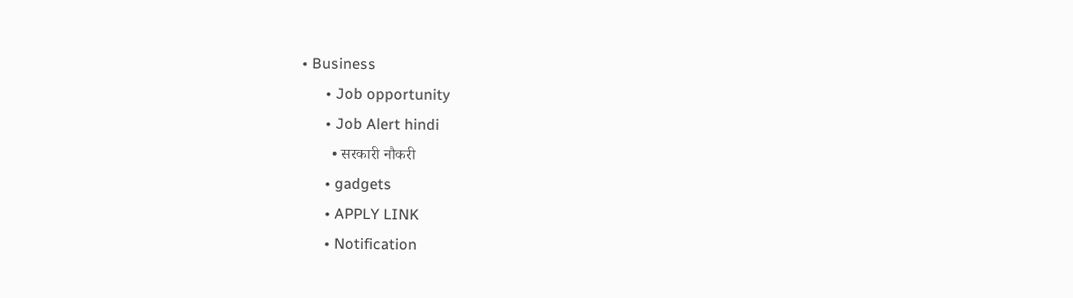• Business
      • Job opportunity
      • Job Alert hindi
        • सरकारी नौकरी
      • gadgets
      • APPLY LINK
      • Notification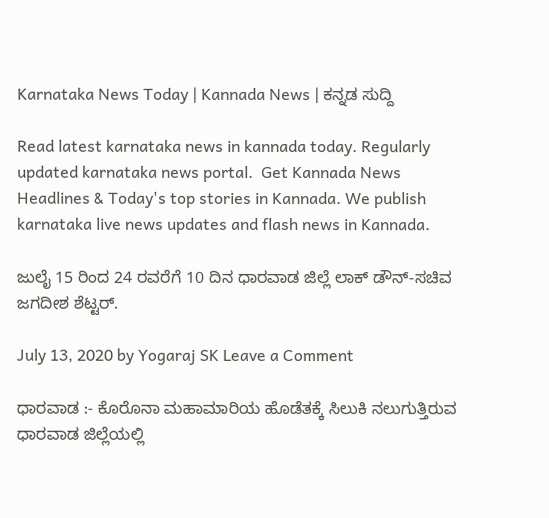Karnataka News Today | Kannada News | ಕನ್ನಡ ಸುದ್ದಿ

Read latest karnataka news in kannada today. Regularly updated karnataka news portal.  Get Kannada News Headlines & Today's top stories in Kannada. We publish karnataka live news updates and flash news in Kannada.

ಜುಲೈ 15 ರಿಂದ 24 ರವರೆಗೆ 10 ದಿನ ಧಾರವಾಡ ಜಿಲ್ಲೆ ಲಾಕ್ ಡೌನ್-ಸಚಿವ ಜಗದೀಶ ಶೆಟ್ಟರ್.

July 13, 2020 by Yogaraj SK Leave a Comment

ಧಾರವಾಡ :- ಕೊರೊನಾ ಮಹಾಮಾರಿಯ ಹೊಡೆತಕ್ಕೆ ಸಿಲುಕಿ ನಲುಗುತ್ತಿರುವ ಧಾರವಾಡ ಜಿಲ್ಲೆಯಲ್ಲಿ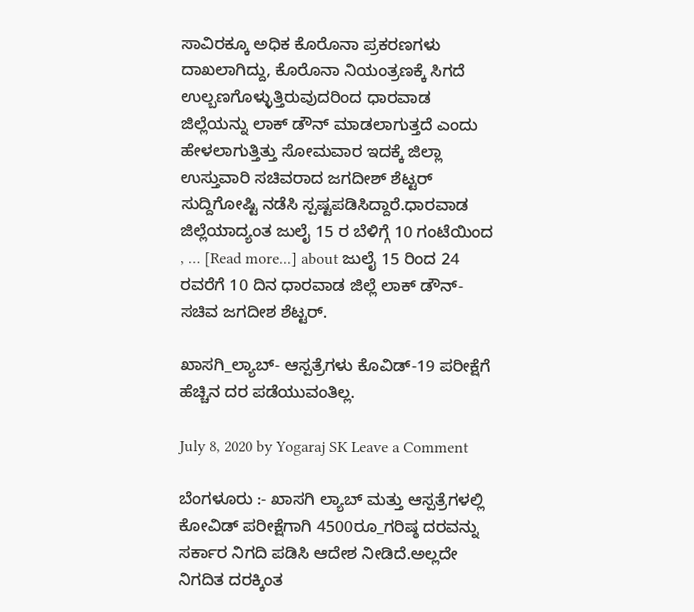ಸಾವಿರಕ್ಕೂ ಅಧಿಕ ಕೊರೊನಾ ಪ್ರಕರಣಗಳು ದಾಖಲಾಗಿದ್ದು, ಕೊರೊನಾ ನಿಯಂತ್ರಣಕ್ಕೆ ಸಿಗದೆ ಉಲ್ಬಣಗೊಳ್ಳುತ್ತಿರುವುದರಿಂದ ಧಾರವಾಡ ಜಿಲ್ಲೆಯನ್ನು ಲಾಕ್ ಡೌನ್ ಮಾಡಲಾಗುತ್ತದೆ ಎಂದು ಹೇಳಲಾಗುತ್ತಿತ್ತು ಸೋಮವಾರ ಇದಕ್ಕೆ ಜಿಲ್ಲಾ ಉಸ್ತುವಾರಿ ಸಚಿವರಾದ ಜಗದೀಶ್ ಶೆಟ್ಟರ್ ಸುದ್ದಿಗೋಷ್ಟಿ ನಡೆಸಿ ಸ್ಪಷ್ಟಪಡಿಸಿದ್ದಾರೆ.ಧಾರವಾಡ ಜಿಲ್ಲೆಯಾದ್ಯಂತ ಜುಲೈ 15 ರ ಬೆಳಿಗ್ಗೆ 10 ಗಂಟೆಯಿಂದ , … [Read more...] about ಜುಲೈ 15 ರಿಂದ 24 ರವರೆಗೆ 10 ದಿನ ಧಾರವಾಡ ಜಿಲ್ಲೆ ಲಾಕ್ ಡೌನ್-ಸಚಿವ ಜಗದೀಶ ಶೆಟ್ಟರ್.

ಖಾಸಗಿ_ಲ್ಯಾಬ್- ಆಸ್ಪತ್ರೆಗಳು ಕೊವಿಡ್-19 ಪರೀಕ್ಷೆಗೆ ಹೆಚ್ಚಿನ‌ ದರ ಪಡೆಯುವಂತಿಲ್ಲ.

July 8, 2020 by Yogaraj SK Leave a Comment

ಬೆಂಗಳೂರು :- ಖಾಸಗಿ ಲ್ಯಾಬ್ ಮತ್ತು ಆಸ್ಪತ್ರೆಗಳಲ್ಲಿ ಕೋವಿಡ್ ಪರೀಕ್ಷೆಗಾಗಿ 4500ರೂ_ಗರಿಷ್ಠ ದರವನ್ನು ಸರ್ಕಾರ ನಿಗದಿ ಪಡಿಸಿ ಆದೇಶ ನೀಡಿದೆ.ಅಲ್ಲದೇ ನಿಗದಿತ ದರಕ್ಕಿಂತ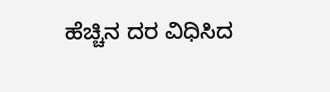ಹೆಚ್ಚಿನ ದರ ವಿಧಿಸಿದ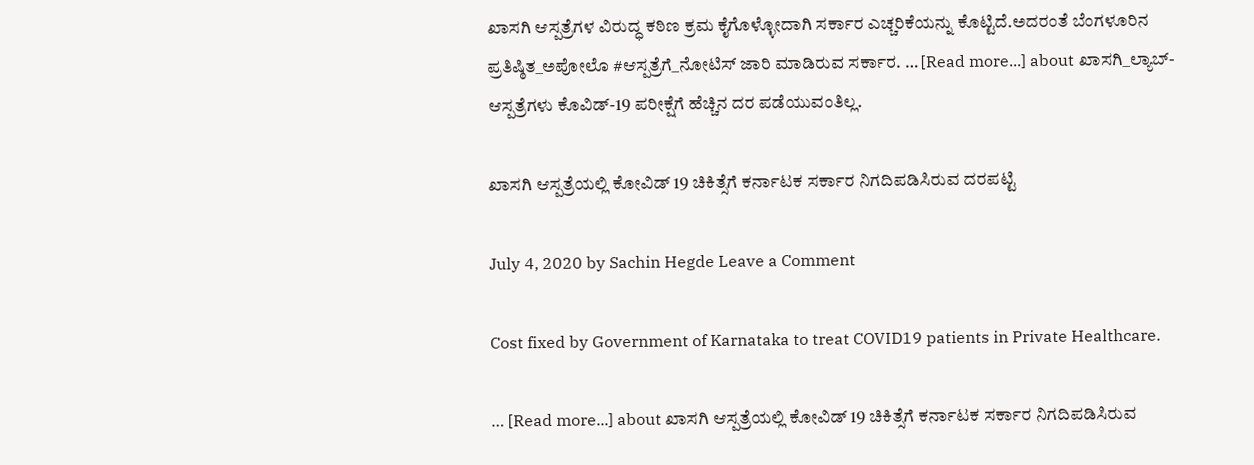ಖಾಸಗಿ ಆಸ್ಪತ್ರೆಗಳ ವಿರುದ್ಧ ಕಠಿಣ ಕ್ರಮ ಕೈಗೊಳ್ಳೋದಾಗಿ ಸರ್ಕಾರ ಎಚ್ಚರಿಕೆಯನ್ನು ಕೊಟ್ಟಿದೆ.ಅದರಂತೆ ಬೆಂಗಳೂರಿನ ಪ್ರತಿಷ್ಠಿತ_ಅಪೋಲೊ #ಆಸ್ಪತ್ರೆಗೆ_ನೋಟಿಸ್ ಜಾರಿ ಮಾಡಿರುವ ಸರ್ಕಾರ. … [Read more...] about ಖಾಸಗಿ_ಲ್ಯಾಬ್- ಆಸ್ಪತ್ರೆಗಳು ಕೊವಿಡ್-19 ಪರೀಕ್ಷೆಗೆ ಹೆಚ್ಚಿನ‌ ದರ ಪಡೆಯುವಂತಿಲ್ಲ.

ಖಾಸಗಿ ಆಸ್ಪತ್ರೆಯಲ್ಲಿ ಕೋವಿಡ್ 19 ಚಿಕಿತ್ಸೆಗೆ ಕರ್ನಾಟಕ ಸರ್ಕಾರ ನಿಗದಿಪಡಿಸಿರುವ ದರಪಟ್ಟಿ

July 4, 2020 by Sachin Hegde Leave a Comment

Cost fixed by Government of Karnataka to treat COVID19 patients in Private Healthcare.

… [Read more...] about ಖಾಸಗಿ ಆಸ್ಪತ್ರೆಯಲ್ಲಿ ಕೋವಿಡ್ 19 ಚಿಕಿತ್ಸೆಗೆ ಕರ್ನಾಟಕ ಸರ್ಕಾರ ನಿಗದಿಪಡಿಸಿರುವ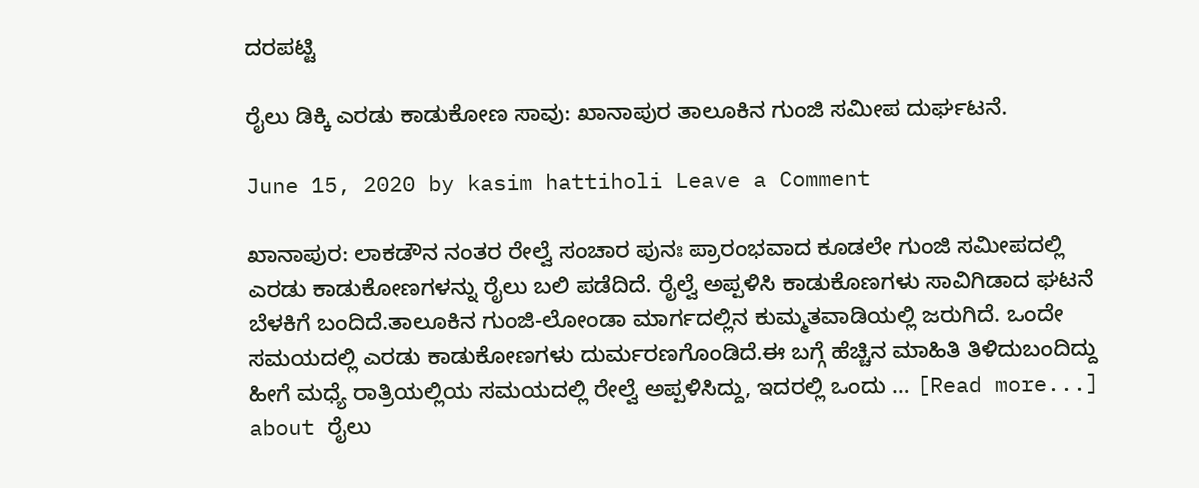ದರಪಟ್ಟಿ

ರೈಲು ಡಿಕ್ಕಿ ಎರಡು ಕಾಡುಕೋಣ ಸಾವು: ಖಾನಾಪುರ ತಾಲೂಕಿನ ಗುಂಜಿ ಸಮೀಪ‌ ದುರ್ಘಟನೆ.

June 15, 2020 by kasim hattiholi Leave a Comment

ಖಾನಾಪುರ: ಲಾಕಡೌನ ನಂತರ ರೇಲ್ವೆ ಸಂಚಾರ ಪುನಃ ಪ್ರಾರಂಭವಾದ ಕೂಡಲೇ ಗುಂಜಿ ಸಮೀಪದಲ್ಲಿ ಎರಡು ಕಾಡುಕೋಣಗಳನ್ನು ರೈಲು ಬಲಿ ಪಡೆದಿದೆ. ರೈಲ್ವೆ ಅಪ್ಪಳಿಸಿ ಕಾಡುಕೊಣಗಳು ಸಾವಿಗಿಡಾದ ಘಟನೆ ಬೆಳಕಿಗೆ ಬಂದಿದೆ.ತಾಲೂಕಿನ ಗುಂಜಿ-ಲೋಂಡಾ ಮಾರ್ಗದಲ್ಲಿನ ಕುಮ್ಮತವಾಡಿಯಲ್ಲಿ ಜರುಗಿದೆ. ಒಂದೇ ಸಮಯದಲ್ಲಿ ಎರಡು ಕಾಡುಕೋಣಗಳು ದುರ್ಮರಣಗೊಂಡಿದೆ.ಈ ಬಗ್ಗೆ ಹೆಚ್ಚಿನ ಮಾಹಿತಿ ತಿಳಿದುಬಂದಿದ್ದು ಹೀಗೆ ಮಧ್ಯೆ ರಾತ್ರಿಯಲ್ಲಿಯ ಸಮಯದಲ್ಲಿ ರೇಲ್ವೆ ಅಪ್ಪಳಿಸಿದ್ದು, ಇದರಲ್ಲಿ ಒಂದು … [Read more...] about ರೈಲು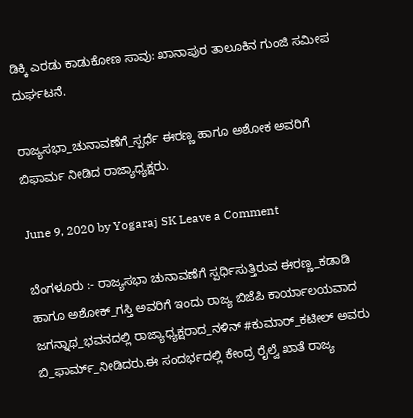ಡಿಕ್ಕಿ ಎರಡು ಕಾಡುಕೋಣ ಸಾವು: ಖಾನಾಪುರ ತಾಲೂಕಿನ ಗುಂಜಿ ಸಮೀಪ‌ ದುರ್ಘಟನೆ.

ರಾಜ್ಯಸಭಾ_ಚುನಾವಣೆಗೆ_ಸ್ಪರ್ಧೆ ಈರಣ್ಣ ಹಾಗೂ ಅಶೋಕ ಅವರಿಗೆ ಬಿಫಾರ್ಮ ನೀಡಿದ ರಾಜ್ಯಾಧ್ಯಕ್ಷರು.

June 9, 2020 by Yogaraj SK Leave a Comment

ಬೆಂಗಳೂರು :- ರಾಜ್ಯಸಭಾ ಚುನಾವಣೆಗೆ ಸ್ಪರ್ಧಿಸುತ್ತಿರುವ ಈರಣ್ಣ_ಕಡಾಡಿ ಹಾಗೂ ಅಶೋಕ್‌_ಗಸ್ತಿ ಅವರಿಗೆ ಇಂದು ರಾಜ್ಯ ಬಿಜೆಪಿ ಕಾರ್ಯಾಲಯವಾದ ಜಗನ್ನಾಥ_ಭವನದಲ್ಲಿ ರಾಜ್ಯಾಧ್ಯಕ್ಷರಾದ_ನಳಿನ್‌ #ಕುಮಾರ್‌_ಕಟೀಲ್‌ ಅವರು ಬಿ_ಫಾರ್ಮ್‌_ನೀಡಿದರು.ಈ ಸಂದರ್ಭದಲ್ಲಿ ಕೇಂದ್ರ ರೈಲ್ವೆ ಖಾತೆ ರಾಜ್ಯ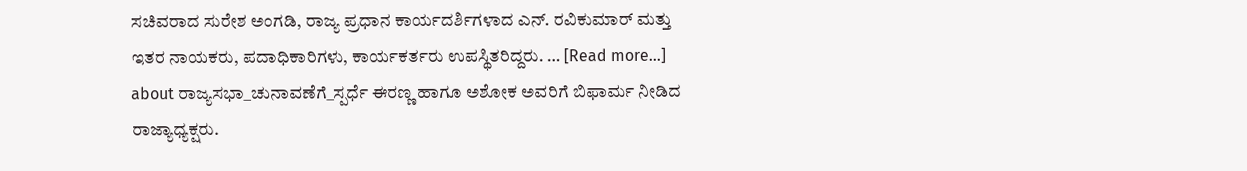ಸಚಿವರಾದ ಸುರೇಶ ಅಂಗಡಿ, ರಾಜ್ಯ ಪ್ರಧಾನ ಕಾರ್ಯದರ್ಶಿಗಳಾದ ಎನ್. ರವಿಕುಮಾರ್‌ ಮತ್ತು ಇತರ ನಾಯಕರು, ಪದಾಧಿಕಾರಿಗಳು, ಕಾರ್ಯಕರ್ತರು ಉಪಸ್ಥಿತರಿದ್ದರು. … [Read more...] about ರಾಜ್ಯಸಭಾ_ಚುನಾವಣೆಗೆ_ಸ್ಪರ್ಧೆ ಈರಣ್ಣ ಹಾಗೂ ಅಶೋಕ ಅವರಿಗೆ ಬಿಫಾರ್ಮ ನೀಡಿದ ರಾಜ್ಯಾಧ್ಯಕ್ಷರು.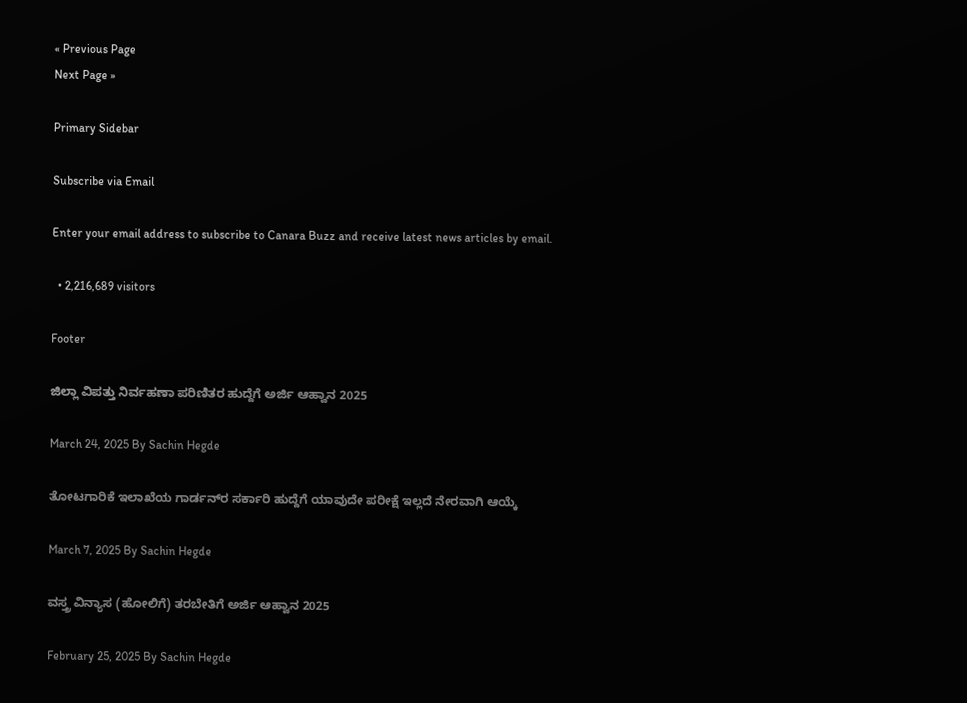« Previous Page
Next Page »

Primary Sidebar

Subscribe via Email

Enter your email address to subscribe to Canara Buzz and receive latest news articles by email.

  • 2,216,689 visitors

Footer

ಜಿಲ್ಲಾ ವಿಪತ್ತು ನಿರ್ವಹಣಾ ಪರಿಣಿತರ ಹುದ್ದೆಗೆ ಅರ್ಜಿ ಆಹ್ವಾನ 2025

March 24, 2025 By Sachin Hegde

ತೋಟಗಾರಿಕೆ ಇಲಾಖೆಯ ಗಾರ್ಡನ್‌ರ ಸರ್ಕಾರಿ ಹುದ್ದೆಗೆ ಯಾವುದೇ ಪರೀಕ್ಷೆ ಇಲ್ಲದೆ ನೇರವಾಗಿ ಆಯ್ಕೆ

March 7, 2025 By Sachin Hegde

ವಸ್ತ್ರ ವಿನ್ಯಾಸ (ಹೋಲಿಗೆ) ತರಬೇತಿಗೆ ಅರ್ಜಿ ಆಹ್ವಾನ 2025

February 25, 2025 By Sachin Hegde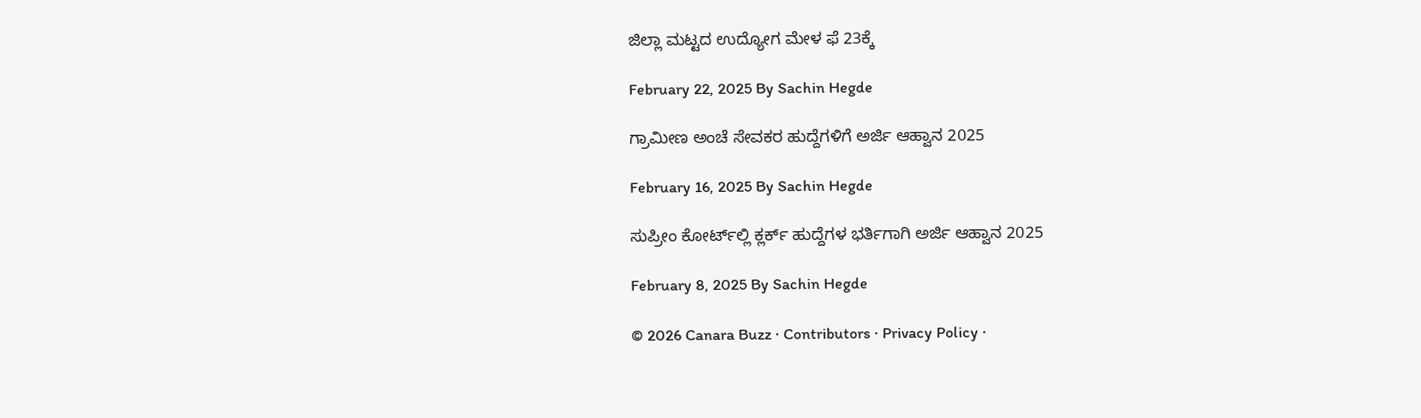ಜಿಲ್ಲಾ ಮಟ್ಟದ ಉದ್ಯೋಗ ಮೇಳ ಫೆ 23ಕ್ಕೆ

February 22, 2025 By Sachin Hegde

ಗ್ರಾಮೀಣ ಅಂಚೆ ಸೇವಕರ ಹುದ್ದೆಗಳಿಗೆ ಅರ್ಜಿ ಆಹ್ವಾನ 2025

February 16, 2025 By Sachin Hegde

ಸುಪ್ರೀಂ ಕೋರ್ಟ್‌ಲ್ಲಿ ಕ್ಲರ್ಕ್ ಹುದ್ದೆಗಳ ಭರ್ತಿಗಾಗಿ ಅರ್ಜಿ ಆಹ್ವಾನ 2025

February 8, 2025 By Sachin Hegde

© 2026 Canara Buzz · Contributors · Privacy Policy ·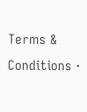Terms & Conditions ·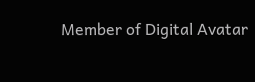Member of Digital Avatar